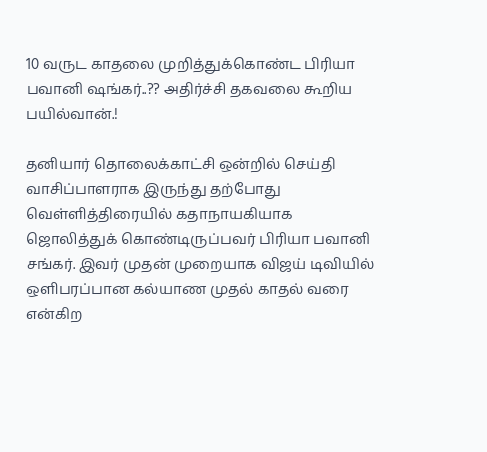10 வருட காதலை முறித்துக்கொண்ட பிரியா பவானி ஷங்கர்..?? அதிர்ச்சி தகவலை கூறிய பயில்வான்.!

தனியார் தொலைக்காட்சி ஒன்றில் செய்தி வாசிப்பாளராக இருந்து தற்போது வெள்ளித்திரையில் கதாநாயகியாக ஜொலித்துக் கொண்டிருப்பவர் பிரியா பவானி சங்கர். இவர் முதன் முறையாக விஜய் டிவியில் ஒளிபரப்பான கல்யாண முதல் காதல் வரை என்கிற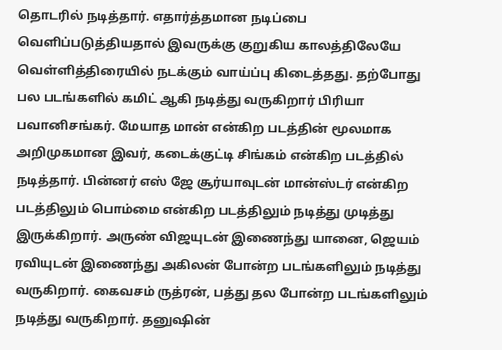தொடரில் நடித்தார். எதார்த்தமான நடிப்பை வெளிப்படுத்தியதால் இவருக்கு குறுகிய காலத்திலேயே வெள்ளித்திரையில் நடக்கும் வாய்ப்பு கிடைத்தது. தற்போது பல படங்களில் கமிட் ஆகி நடித்து வருகிறார் பிரியா பவானிசங்கர். மேயாத மான் என்கிற படத்தின் மூலமாக அறிமுகமான இவர், கடைக்குட்டி சிங்கம் என்கிற படத்தில் நடித்தார். பின்னர் எஸ் ஜே சூர்யாவுடன் மான்ஸ்டர் என்கிற படத்திலும் பொம்மை என்கிற படத்திலும் நடித்து முடித்து இருக்கிறார். அருண் விஜயுடன் இணைந்து யானை, ஜெயம் ரவியுடன் இணைந்து அகிலன் போன்ற படங்களிலும் நடித்து வருகிறார். கைவசம் ருத்ரன், பத்து தல போன்ற படங்களிலும் நடித்து வருகிறார். தனுஷின்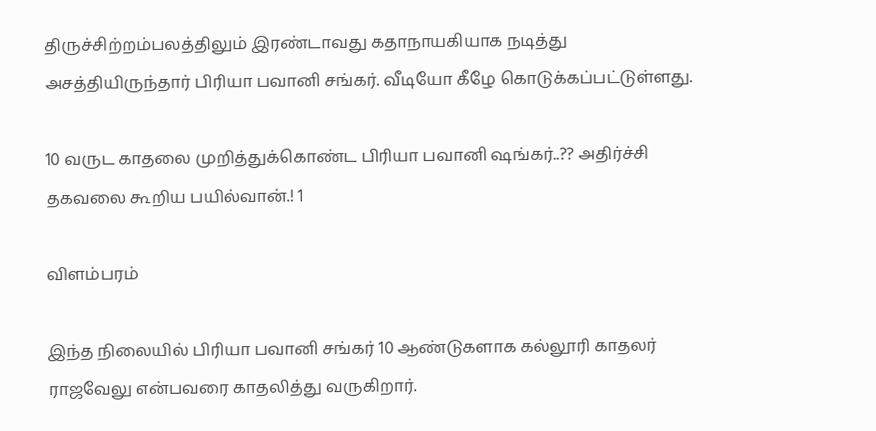திருச்சிற்றம்பலத்திலும் இரண்டாவது கதாநாயகியாக நடித்து அசத்தியிருந்தார் பிரியா பவானி சங்கர். வீடியோ கீழே கொடுக்கப்பட்டுள்ளது.

10 வருட காதலை முறித்துக்கொண்ட பிரியா பவானி ஷங்கர்..?? அதிர்ச்சி தகவலை கூறிய பயில்வான்.! 1

விளம்பரம்

இந்த நிலையில் பிரியா பவானி சங்கர் 10 ஆண்டுகளாக கல்லூரி காதலர் ராஜவேலு என்பவரை காதலித்து வருகிறார்.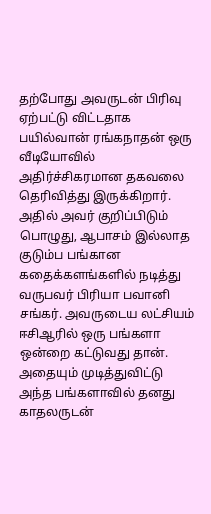தற்போது அவருடன் பிரிவு ஏற்பட்டு விட்டதாக பயில்வான் ரங்கநாதன் ஒரு வீடியோவில் அதிர்ச்சிகரமான தகவலை தெரிவித்து இருக்கிறார். அதில் அவர் குறிப்பிடும் பொழுது, ஆபாசம் இல்லாத குடும்ப பங்கான கதைக்களங்களில் நடித்து வருபவர் பிரியா பவானி சங்கர். அவருடைய லட்சியம் ஈசிஆரில் ஒரு பங்களா ஒன்றை கட்டுவது தான். அதையும் முடித்துவிட்டு அந்த பங்களாவில் தனது காதலருடன்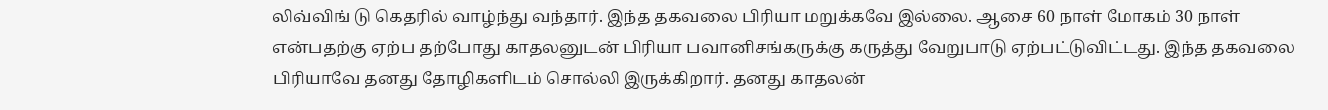லிவ்விங் டு கெதரில் வாழ்ந்து வந்தார். இந்த தகவலை பிரியா மறுக்கவே இல்லை. ஆசை 60 நாள் மோகம் 30 நாள் என்பதற்கு ஏற்ப தற்போது காதலனுடன் பிரியா பவானிசங்கருக்கு கருத்து வேறுபாடு ஏற்பட்டுவிட்டது. இந்த தகவலை பிரியாவே தனது தோழிகளிடம் சொல்லி இருக்கிறார். தனது காதலன்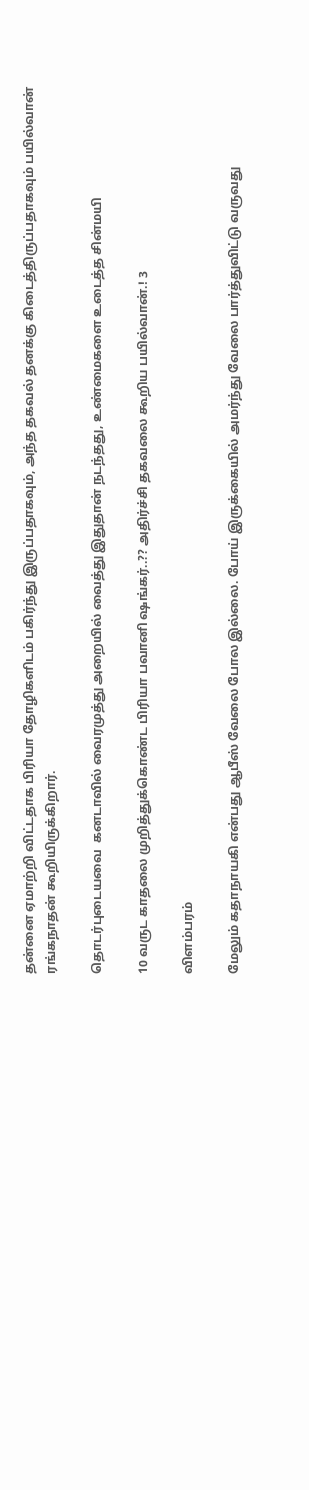தன்னை ஏமாற்றி விட்டதாக பிரியா தோழிகளிடம் பகிர்ந்து இருப்பதாகவும், அந்த தகவல் தனக்கு கிடைத்திருப்பதாகவும் பயில்வான் ரங்கநாதன் கூறியிருக்கிறார்.

தொடர்புடையவை  கனடாவில் வைரமுத்து அறையில் வைத்து இதுதான் நடந்தது, உண்மைகளை உடைத்த சின்மயி

10 வருட காதலை முறித்துக்கொண்ட பிரியா பவானி ஷங்கர்..?? அதிர்ச்சி தகவலை கூறிய பயில்வான்.! 3

விளம்பரம்

மேலும் கதாநாயகி என்பது ஆபீஸ் வேலை போல இல்லை. போய் இருக்கையில் அமர்ந்து வேலை பார்த்துவிட்டு வருவது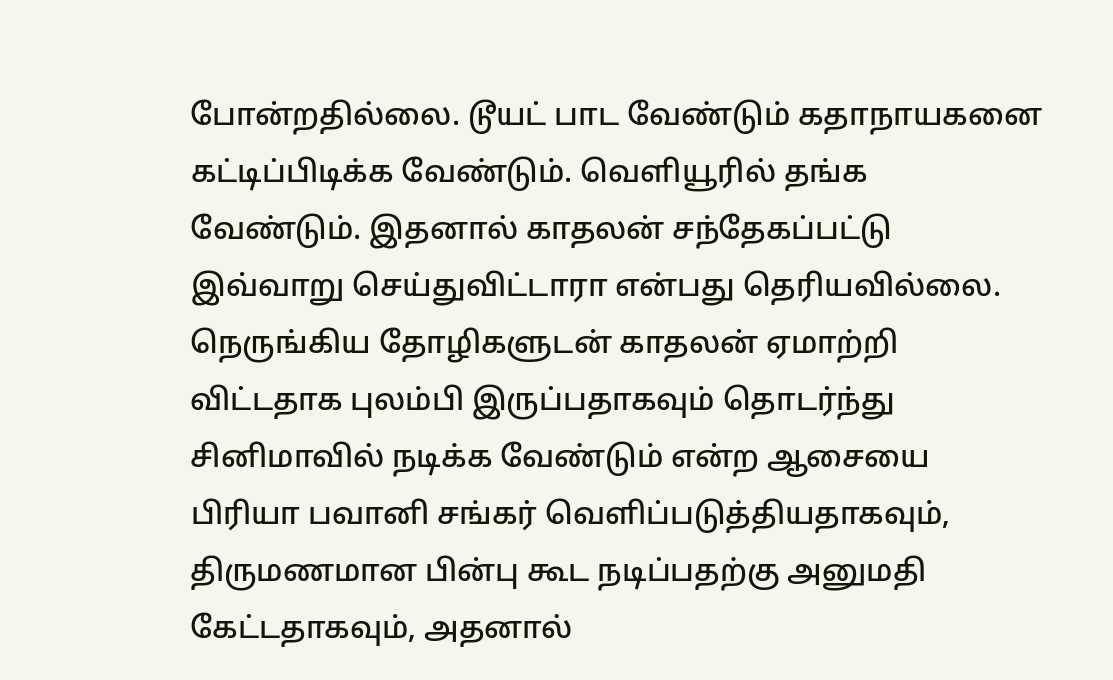போன்றதில்லை. டூயட் பாட வேண்டும் கதாநாயகனை கட்டிப்பிடிக்க வேண்டும். வெளியூரில் தங்க வேண்டும். இதனால் காதலன் சந்தேகப்பட்டு இவ்வாறு செய்துவிட்டாரா என்பது தெரியவில்லை. நெருங்கிய தோழிகளுடன் காதலன் ஏமாற்றி விட்டதாக புலம்பி இருப்பதாகவும் தொடர்ந்து சினிமாவில் நடிக்க வேண்டும் என்ற ஆசையை பிரியா பவானி சங்கர் வெளிப்படுத்தியதாகவும், திருமணமான பின்பு கூட நடிப்பதற்கு அனுமதி கேட்டதாகவும், அதனால்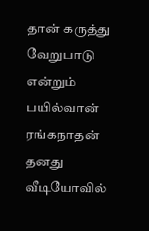தான் கருத்து வேறுபாடு என்றும் பயில்வான் ரங்கநாதன் தனது வீடியோவில்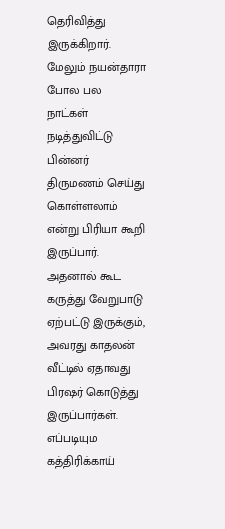தெரிவித்து இருக்கிறார். மேலும் நயன்தாரா போல பல நாட்கள் நடித்துவிட்டு பின்னர் திருமணம் செய்து கொள்ளலாம் என்று பிரியா கூறி இருப்பார். அதனால் கூட கருத்து வேறுபாடு ஏற்பட்டு இருக்கும், அவரது காதலன் வீட்டில் ஏதாவது பிரஷர் கொடுத்து இருப்பார்கள். எப்படியும கத்திரிக்காய்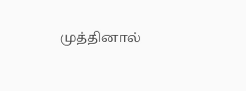முத்தினால்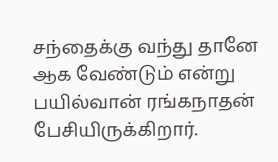சந்தைக்கு வந்து தானே ஆக வேண்டும் என்று பயில்வான் ரங்கநாதன் பேசியிருக்கிறார்.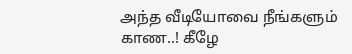அந்த வீடியோவை நீங்களும் காண..! கீழே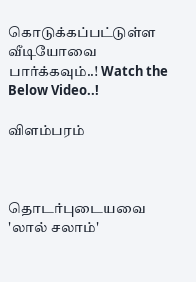கொடுக்கப்பட்டுள்ள வீடியோவை பார்க்கவும்..! Watch the Below Video..!

விளம்பரம்



தொடர்புடையவை  'லால் சலாம்'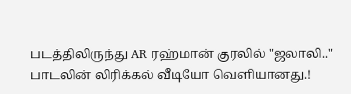படத்திலிருந்து AR ரஹ்மான் குரலில் "ஜலாலி.." பாடலின் லிரிக்கல் வீடியோ வெளியானது.!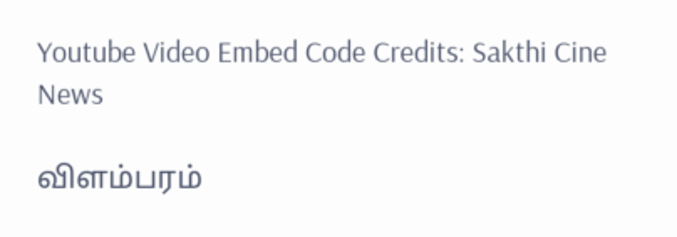Youtube Video Embed Code Credits: Sakthi Cine News

விளம்பரம்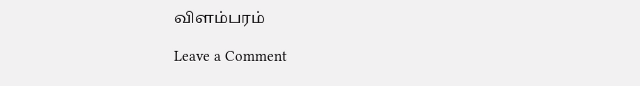விளம்பரம்

Leave a Comment